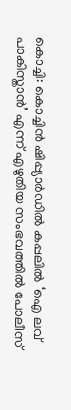കൊച്ചി: കൊച്ചിൻ ഷിപ്പ്യാർഡിൽ കപ്പലിൽ ‘ഐ ലവ് പാകിസ്താൻ’ എന്ന് എഴുതിയ സംഭവത്തിൽ പോലീസ്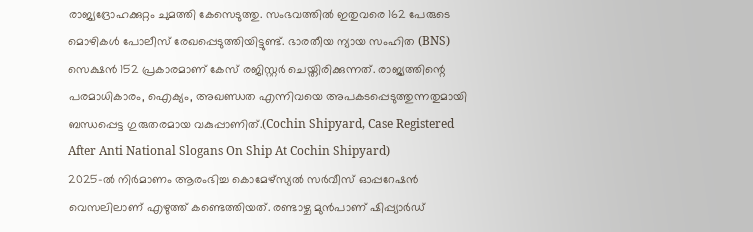രാജ്യദ്രോഹക്കുറ്റം ചുമത്തി കേസെടുത്തു. സംഭവത്തിൽ ഇതുവരെ 162 പേരുടെ മൊഴികൾ പോലീസ് രേഖപ്പെടുത്തിയിട്ടുണ്ട്. ഭാരതീയ ന്യായ സംഹിത (BNS) സെക്ഷൻ 152 പ്രകാരമാണ് കേസ് രജിസ്റ്റർ ചെയ്തിരിക്കുന്നത്. രാജ്യത്തിന്റെ പരമാധികാരം, ഐക്യം, അഖണ്ഡത എന്നിവയെ അപകടപ്പെടുത്തുന്നതുമായി ബന്ധപ്പെട്ട ഗുരുതരമായ വകുപ്പാണിത്.(Cochin Shipyard, Case Registered After Anti National Slogans On Ship At Cochin Shipyard)
2025-ൽ നിർമാണം ആരംഭിച്ച കൊമേഴ്സ്യൽ സർവീസ് ഓപ്പറേഷൻ വെസലിലാണ് എഴുത്ത് കണ്ടെത്തിയത്. രണ്ടാഴ്ച മുൻപാണ് ഷിപ്പ്യാർഡ്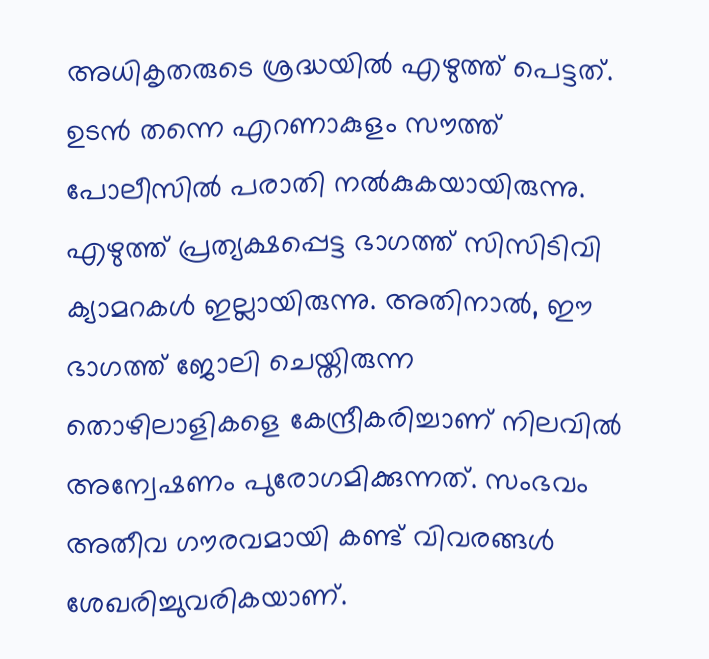അധികൃതരുടെ ശ്രദ്ധയിൽ എഴുത്ത് പെട്ടത്. ഉടൻ തന്നെ എറണാകുളം സൗത്ത് പോലീസിൽ പരാതി നൽകുകയായിരുന്നു.
എഴുത്ത് പ്രത്യക്ഷപ്പെട്ട ഭാഗത്ത് സിസിടിവി ക്യാമറകൾ ഇല്ലായിരുന്നു. അതിനാൽ, ഈ ഭാഗത്ത് ജോലി ചെയ്തിരുന്ന തൊഴിലാളികളെ കേന്ദ്രീകരിച്ചാണ് നിലവിൽ അന്വേഷണം പുരോഗമിക്കുന്നത്. സംഭവം അതീവ ഗൗരവമായി കണ്ട് വിവരങ്ങൾ ശേഖരിച്ചുവരികയാണ്.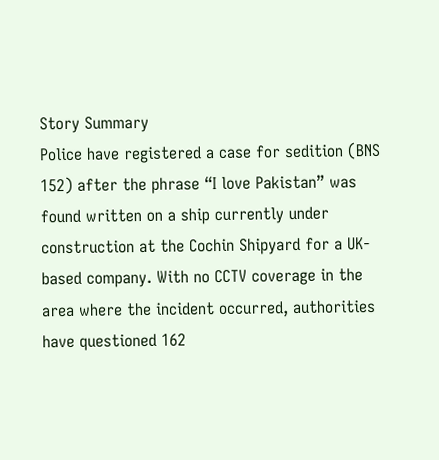Story Summary
Police have registered a case for sedition (BNS 152) after the phrase “I love Pakistan” was found written on a ship currently under construction at the Cochin Shipyard for a UK-based company. With no CCTV coverage in the area where the incident occurred, authorities have questioned 162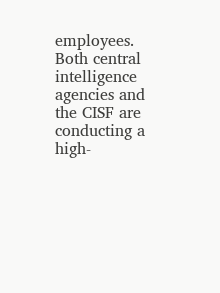employees. Both central intelligence agencies and the CISF are conducting a high-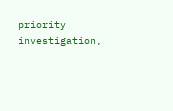priority investigation,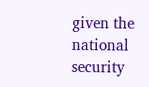given the national security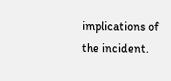implications of the incident.